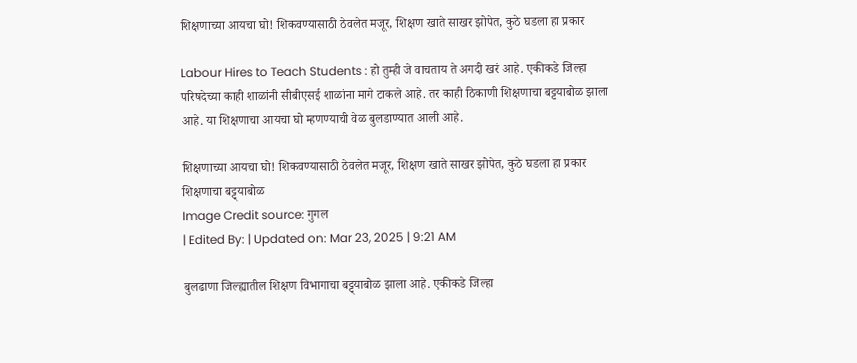शिक्षणाच्या आयचा घो! शिकवण्यासाठी ठेवलेत मजूर, शिक्षण खाते साखर झोपेत, कुठे घडला हा प्रकार

Labour Hires to Teach Students : हो तुम्ही जे वाचताय ते अगदी खरं आहे. एकीकडे जिल्हा परिषदेच्या काही शाळांनी सीबीएसई शाळांना मागे टाकले आहे. तर काही ठिकाणी शिक्षणाचा बट्टयाबोळ झाला आहे. या शिक्षणाचा आयचा घो म्हणण्याची वेळ बुलडाण्यात आली आहे.

शिक्षणाच्या आयचा घो! शिकवण्यासाठी ठेवलेत मजूर, शिक्षण खाते साखर झोपेत, कुठे घडला हा प्रकार
शिक्षणाचा बट्ट्याबोळ
Image Credit source: गुगल
| Edited By: | Updated on: Mar 23, 2025 | 9:21 AM

बुलढाणा जिल्ह्यातील शिक्षण विभागाचा बट्ट्याबोळ झाला आहे. एकीकडे जिल्हा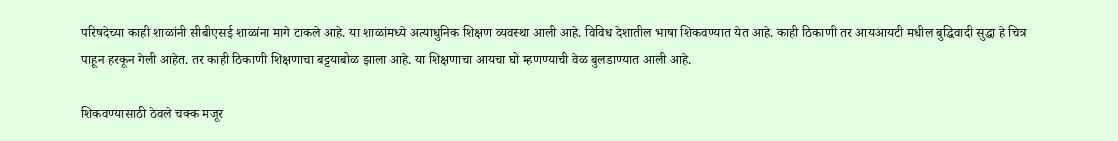परिषदेच्या काही शाळांनी सीबीएसई शाळांना मागे टाकले आहे. या शाळांमध्ये अत्याधुनिक शिक्षण व्यवस्था आली आहे. विविध देशातील भाषा शिकवण्यात येत आहे. काही ठिकाणी तर आयआयटी मधील बुद्धिवादी सुद्धा हे चित्र पाहून हरकून गेली आहेत. तर काही ठिकाणी शिक्षणाचा बट्टयाबोळ झाला आहे. या शिक्षणाचा आयचा घो म्हणण्याची वेळ बुलडाण्यात आली आहे.

शिकवण्यासाठी ठेवले चक्क मजूर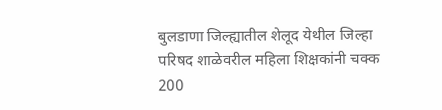बुलडाणा जिल्ह्यातील शेलूद येथील जिल्हा परिषद शाळेवरील महिला शिक्षकांनी चक्क 200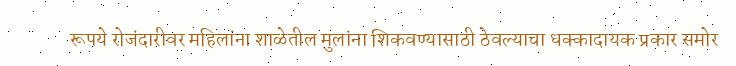रूपये रोजंदारीवर महिलांना शाळेतील मुलांना शिकवण्यासाठी ठेवल्याचा धक्कादायक प्रकार समोर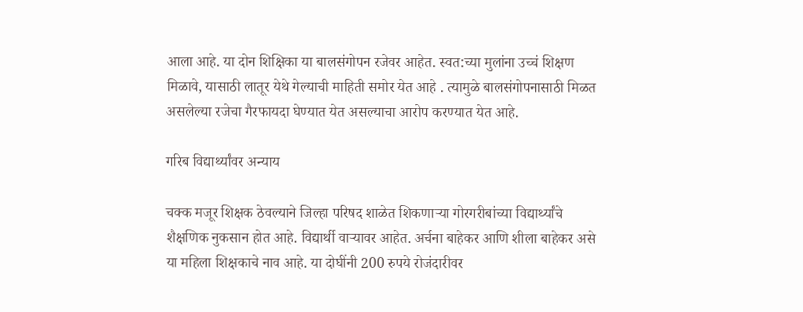आला आहे. या दोन शिक्षिका या बालसंगोपन रजेवर आहेत. स्वत:च्या मुलांना उच्चं शिक्षण मिळावे, यासाठी लातूर येथे गेल्याची माहिती समोर येत आहे . त्यामुळे बालसंगोपनासाठी मिळत असलेल्या रजेचा गैरफायदा घेण्यात येत असल्याचा आरोप करण्यात येत आहे.

गरिब विद्यार्थ्यांवर अन्याय

चक्क मजूर शिक्षक ठेवल्याने जिल्हा परिषद शाळेत शिकणाऱ्या गोरगरीबांच्या विद्यार्थ्यांचे शैक्षणिक नुकसान होत आहे. विद्यार्थी वाऱ्यावर आहेत. अर्चना बाहेकर आणि शीला बाहेकर असे या महिला शिक्षकाचे नाव आहे. या दोघींनी 200 रुपये रोजंदारीवर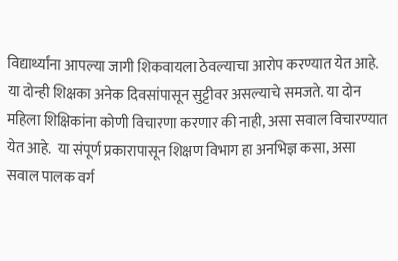विद्यार्थ्यांना आपल्या जागी शिकवायला ठेवल्याचा आरोप करण्यात येत आहे. या दोन्ही शिक्षका अनेक दिवसांपासून सुट्टीवर असल्याचे समजते. या दोन महिला शिक्षिकांना कोणी विचारणा करणार की नाही, असा सवाल विचारण्यात येत आहे.  या संपूर्ण प्रकारापासून शिक्षण विभाग हा अनभिज्ञ कसा, असा सवाल पालक वर्ग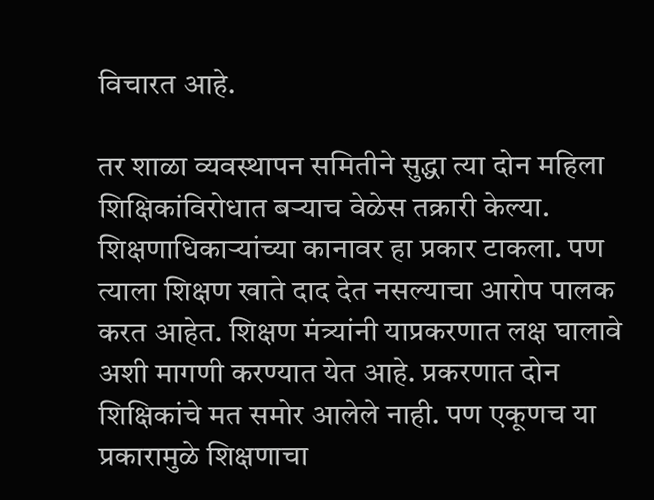विचारत आहे.

तर शाळा व्यवस्थापन समितीने सुद्धा त्या दोन महिला शिक्षिकांविरोधात बऱ्याच वेळेस तक्रारी केल्या. शिक्षणाधिकाऱ्यांच्या कानावर हा प्रकार टाकला. पण त्याला शिक्षण खाते दाद देत नसल्याचा आरोप पालक करत आहेत. शिक्षण मंत्र्यांनी याप्रकरणात लक्ष घालावे अशी मागणी करण्यात येत आहे. प्रकरणात दोन शिक्षिकांचे मत समोर आलेले नाही. पण एकूणच या प्रकारामुळे शिक्षणाचा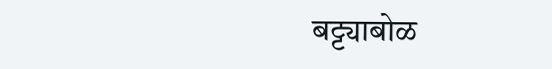बट्ट्याबोळ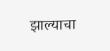झाल्याचा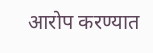आरोप करण्यात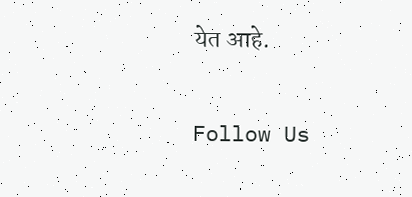येत आहे.

Follow Us